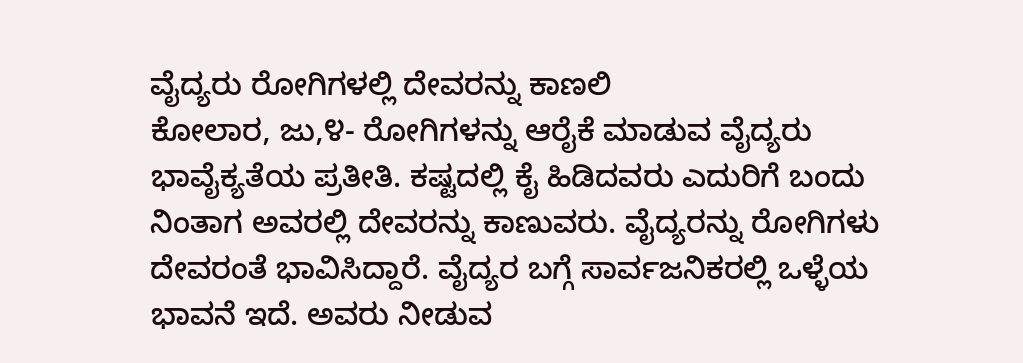ವೈದ್ಯರು ರೋಗಿಗಳಲ್ಲಿ ದೇವರನ್ನು ಕಾಣಲಿ
ಕೋಲಾರ, ಜು,೪- ರೋಗಿಗಳನ್ನು ಆರೈಕೆ ಮಾಡುವ ವೈದ್ಯರು ಭಾವೈಕ್ಯತೆಯ ಪ್ರತೀತಿ. ಕಷ್ಟದಲ್ಲಿ ಕೈ ಹಿಡಿದವರು ಎದುರಿಗೆ ಬಂದು ನಿಂತಾಗ ಅವರಲ್ಲಿ ದೇವರನ್ನು ಕಾಣುವರು. ವೈದ್ಯರನ್ನು ರೋಗಿಗಳು ದೇವರಂತೆ ಭಾವಿಸಿದ್ದಾರೆ. ವೈದ್ಯರ ಬಗ್ಗೆ ಸಾರ್ವಜನಿಕರಲ್ಲಿ ಒಳ್ಳೆಯ ಭಾವನೆ ಇದೆ. ಅವರು ನೀಡುವ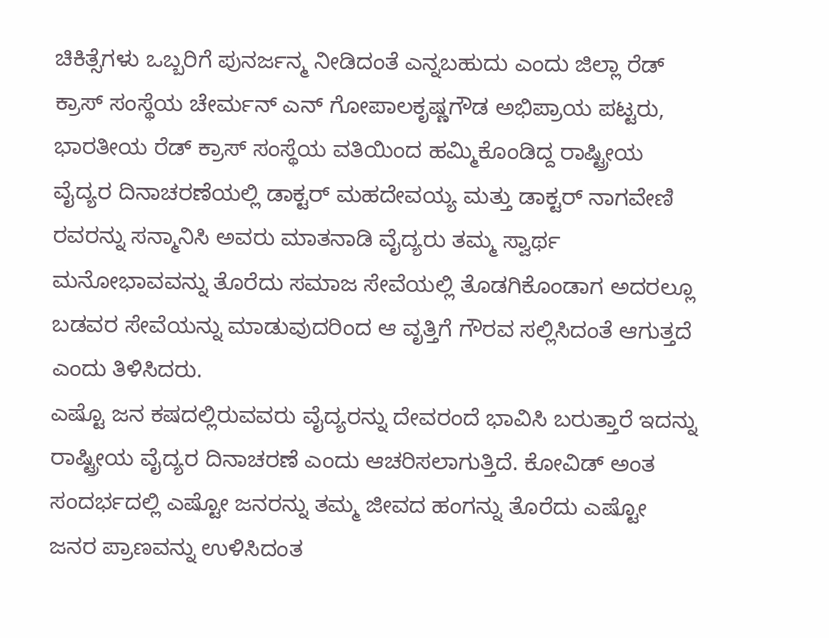ಚಿಕಿತ್ಸೆಗಳು ಒಬ್ಬರಿಗೆ ಪುನರ್ಜನ್ಮ ನೀಡಿದಂತೆ ಎನ್ನಬಹುದು ಎಂದು ಜಿಲ್ಲಾ ರೆಡ್ ಕ್ರಾಸ್ ಸಂಸ್ಥೆಯ ಚೇರ್ಮನ್ ಎನ್ ಗೋಪಾಲಕೃಷ್ಣಗೌಡ ಅಭಿಪ್ರಾಯ ಪಟ್ಟರು,
ಭಾರತೀಯ ರೆಡ್ ಕ್ರಾಸ್ ಸಂಸ್ಥೆಯ ವತಿಯಿಂದ ಹಮ್ಮಿಕೊಂಡಿದ್ದ ರಾಷ್ಟ್ರೀಯ ವೈದ್ಯರ ದಿನಾಚರಣೆಯಲ್ಲಿ ಡಾಕ್ಟರ್ ಮಹದೇವಯ್ಯ ಮತ್ತು ಡಾಕ್ಟರ್ ನಾಗವೇಣಿ ರವರನ್ನು ಸನ್ಮಾನಿಸಿ ಅವರು ಮಾತನಾಡಿ ವೈದ್ಯರು ತಮ್ಮ ಸ್ವಾರ್ಥ ಮನೋಭಾವವನ್ನು ತೊರೆದು ಸಮಾಜ ಸೇವೆಯಲ್ಲಿ ತೊಡಗಿಕೊಂಡಾಗ ಅದರಲ್ಲೂ ಬಡವರ ಸೇವೆಯನ್ನು ಮಾಡುವುದರಿಂದ ಆ ವೃತ್ತಿಗೆ ಗೌರವ ಸಲ್ಲಿಸಿದಂತೆ ಆಗುತ್ತದೆ ಎಂದು ತಿಳಿಸಿದರು.
ಎಷ್ಟೊ ಜನ ಕಷದಲ್ಲಿರುವವರು ವೈದ್ಯರನ್ನು ದೇವರಂದೆ ಭಾವಿಸಿ ಬರುತ್ತಾರೆ ಇದನ್ನು ರಾಷ್ಟ್ರೀಯ ವೈದ್ಯರ ದಿನಾಚರಣೆ ಎಂದು ಆಚರಿಸಲಾಗುತ್ತಿದೆ. ಕೋವಿಡ್ ಅಂತ ಸಂದರ್ಭದಲ್ಲಿ ಎಷ್ಟೋ ಜನರನ್ನು ತಮ್ಮ ಜೀವದ ಹಂಗನ್ನು ತೊರೆದು ಎಷ್ಟೋ ಜನರ ಪ್ರಾಣವನ್ನು ಉಳಿಸಿದಂತ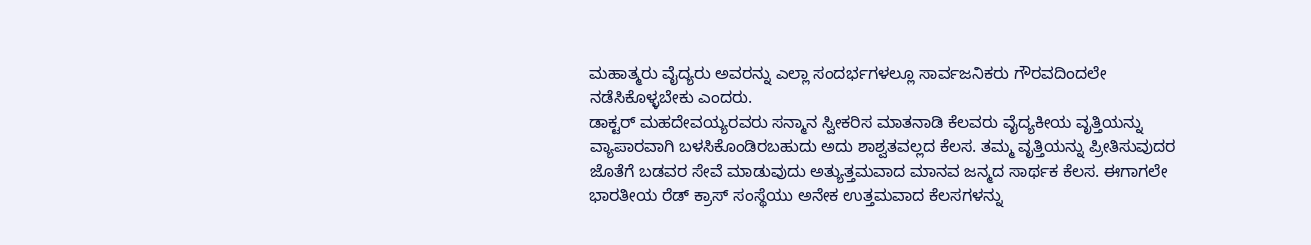ಮಹಾತ್ಮರು ವೈದ್ಯರು ಅವರನ್ನು ಎಲ್ಲಾ ಸಂದರ್ಭಗಳಲ್ಲೂ ಸಾರ್ವಜನಿಕರು ಗೌರವದಿಂದಲೇ ನಡೆಸಿಕೊಳ್ಳಬೇಕು ಎಂದರು.
ಡಾಕ್ಟರ್ ಮಹದೇವಯ್ಯರವರು ಸನ್ಮಾನ ಸ್ವೀಕರಿಸ ಮಾತನಾಡಿ ಕೆಲವರು ವೈದ್ಯಕೀಯ ವೃತ್ತಿಯನ್ನು ವ್ಯಾಪಾರವಾಗಿ ಬಳಸಿಕೊಂಡಿರಬಹುದು ಅದು ಶಾಶ್ವತವಲ್ಲದ ಕೆಲಸ. ತಮ್ಮ ವೃತ್ತಿಯನ್ನು ಪ್ರೀತಿಸುವುದರ ಜೊತೆಗೆ ಬಡವರ ಸೇವೆ ಮಾಡುವುದು ಅತ್ಯುತ್ತಮವಾದ ಮಾನವ ಜನ್ಮದ ಸಾರ್ಥಕ ಕೆಲಸ. ಈಗಾಗಲೇ ಭಾರತೀಯ ರೆಡ್ ಕ್ರಾಸ್ ಸಂಸ್ಥೆಯು ಅನೇಕ ಉತ್ತಮವಾದ ಕೆಲಸಗಳನ್ನು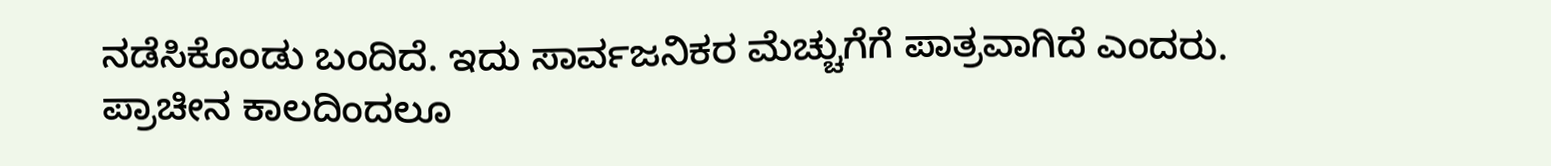ನಡೆಸಿಕೊಂಡು ಬಂದಿದೆ. ಇದು ಸಾರ್ವಜನಿಕರ ಮೆಚ್ಚುಗೆಗೆ ಪಾತ್ರವಾಗಿದೆ ಎಂದರು.
ಪ್ರಾಚೀನ ಕಾಲದಿಂದಲೂ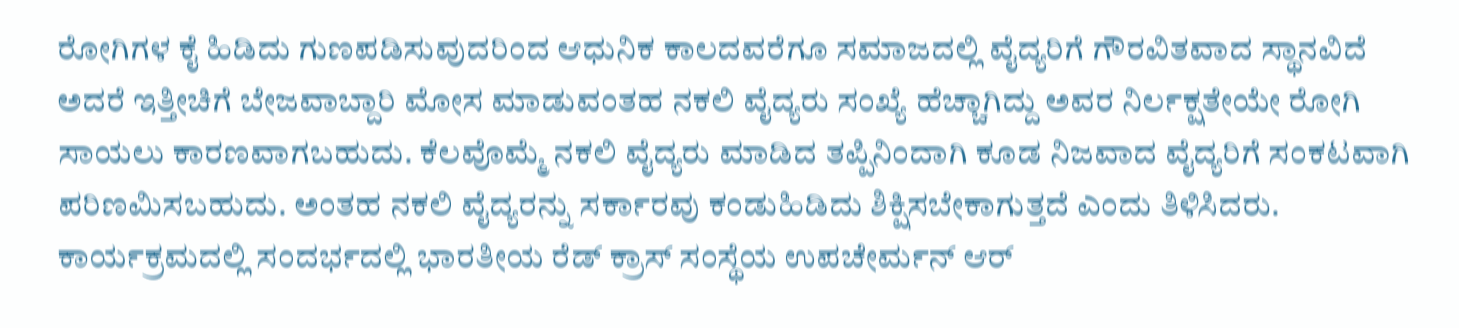ರೋಗಿಗಳ ಕೈ ಹಿಡಿದು ಗುಣಪಡಿಸುವುದರಿಂದ ಆಧುನಿಕ ಕಾಲದವರೆಗೂ ಸಮಾಜದಲ್ಲಿ ವೈದ್ಯರಿಗೆ ಗೌರವಿತವಾದ ಸ್ಥಾನವಿದೆ ಅದರೆ ಇತ್ತೀಚಿಗೆ ಬೇಜವಾಬ್ದಾರಿ ಮೋಸ ಮಾಡುವಂತಹ ನಕಲಿ ವೈದ್ಯರು ಸಂಖ್ಯೆ ಹೆಚ್ಚಾಗಿದ್ದು ಅವರ ನಿರ್ಲಕ್ಷತೇಯೇ ರೋಗಿ ಸಾಯಲು ಕಾರಣವಾಗಬಹುದು. ಕೆಲವೊಮ್ಮೆ ನಕಲಿ ವೈದ್ಯರು ಮಾಡಿದ ತಪ್ಪಿನಿಂದಾಗಿ ಕೂಡ ನಿಜವಾದ ವೈದ್ಯರಿಗೆ ಸಂಕಟವಾಗಿ ಪರಿಣಮಿಸಬಹುದು. ಅಂತಹ ನಕಲಿ ವೈದ್ಯರನ್ನು ಸರ್ಕಾರವು ಕಂಡುಹಿಡಿದು ಶಿಕ್ಷಿಸಬೇಕಾಗುತ್ತದೆ ಎಂದು ತಿಳಿಸಿದರು.
ಕಾರ್ಯಕ್ರಮದಲ್ಲಿ ಸಂದರ್ಭದಲ್ಲಿ ಭಾರತೀಯ ರೆಡ್ ಕ್ರಾಸ್ ಸಂಸ್ಥೆಯ ಉಪಚೇರ್ಮನ್ ಆರ್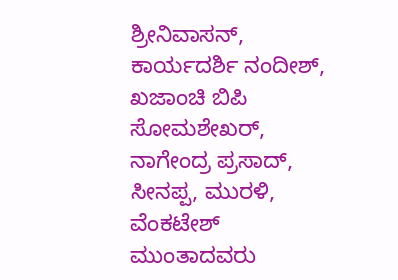ಶ್ರೀನಿವಾಸನ್, ಕಾರ್ಯದರ್ಶಿ ನಂದೀಶ್, ಖಜಾಂಚಿ ಬಿಪಿ ಸೋಮಶೇಖರ್, ನಾಗೇಂದ್ರ ಪ್ರಸಾದ್, ಸೀನಪ್ಪ, ಮುರಳಿ, ವೆಂಕಟೇಶ್ ಮುಂತಾದವರು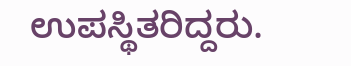ಉಪಸ್ಥಿತರಿದ್ದರು.